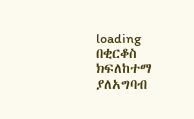loading
በቂርቆስ ክፍለከተማ ያለአግባብ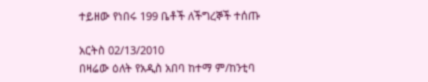ተይዘው የነበሩ 199 ቤቶች ለችግረኞች ተሰጡ

አርትስ 02/13/2010
በዛሬው ዕለት የአዲስ አበባ ከተማ ም/ከንቲባ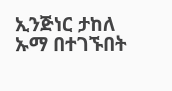ኢንጅነር ታከለ ኡማ በተገኙበት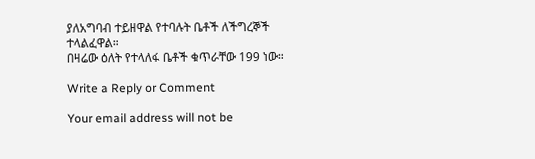ያለአግባብ ተይዘዋል የተባሉት ቤቶች ለችግረኞች ተላልፈዋል።
በዛሬው ዕለት የተላለፋ ቤቶች ቁጥራቸው 199 ነው።

Write a Reply or Comment

Your email address will not be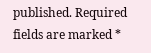published. Required fields are marked *